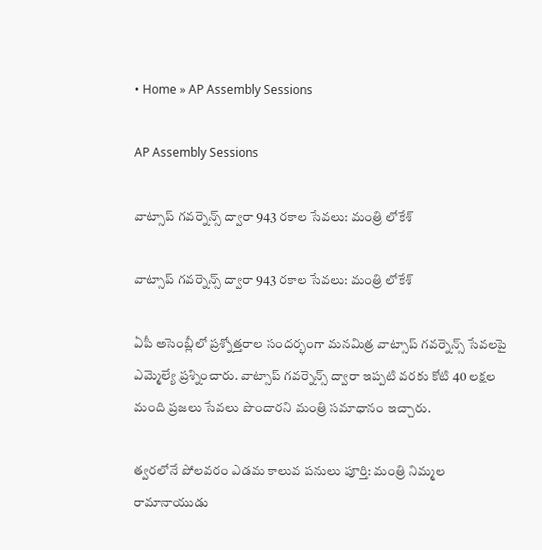• Home » AP Assembly Sessions

AP Assembly Sessions

వాట్సాప్ గవర్నెన్స్‌ ద్వారా 943 రకాల సేవలు: మంత్రి లోకేశ్

వాట్సాప్ గవర్నెన్స్‌ ద్వారా 943 రకాల సేవలు: మంత్రి లోకేశ్

ఏపీ అసెంబ్లీలో ప్రశ్నోత్తరాల సందర్భంగా మనమిత్ర వాట్సాప్ గవర్నెన్స్ సేవలపై ఎమ్మెల్యే ప్రశ్నించారు. వాట్సాప్ గవర్నెన్స్ ద్వారా ఇప్పటి వరకు కోటి 40 లక్షల మంది ప్రజలు సేవలు పొందారని మంత్రి సమాధానం ఇచ్చారు.

త్వరలోనే పోలవరం ఎడమ కాలువ పనులు పూర్తి: మంత్రి నిమ్మల రామానాయుడు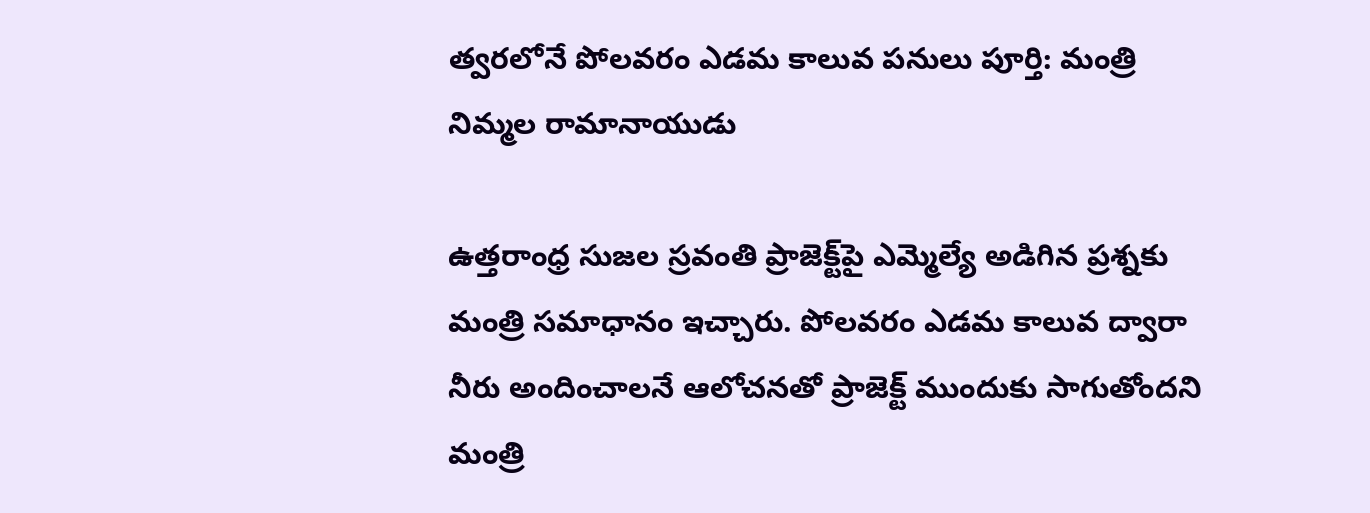త్వరలోనే పోలవరం ఎడమ కాలువ పనులు పూర్తి: మంత్రి నిమ్మల రామానాయుడు

ఉత్తరాంధ్ర సుజల స్రవంతి ప్రాజెక్ట్‌పై ఎమ్మెల్యే అడిగిన ప్రశ్నకు మంత్రి సమాధానం ఇచ్చారు. పోలవరం ఎడమ కాలువ ద్వారా నీరు అందించాలనే ఆలోచనతో ప్రాజెక్ట్ ముందుకు సాగుతోందని మంత్రి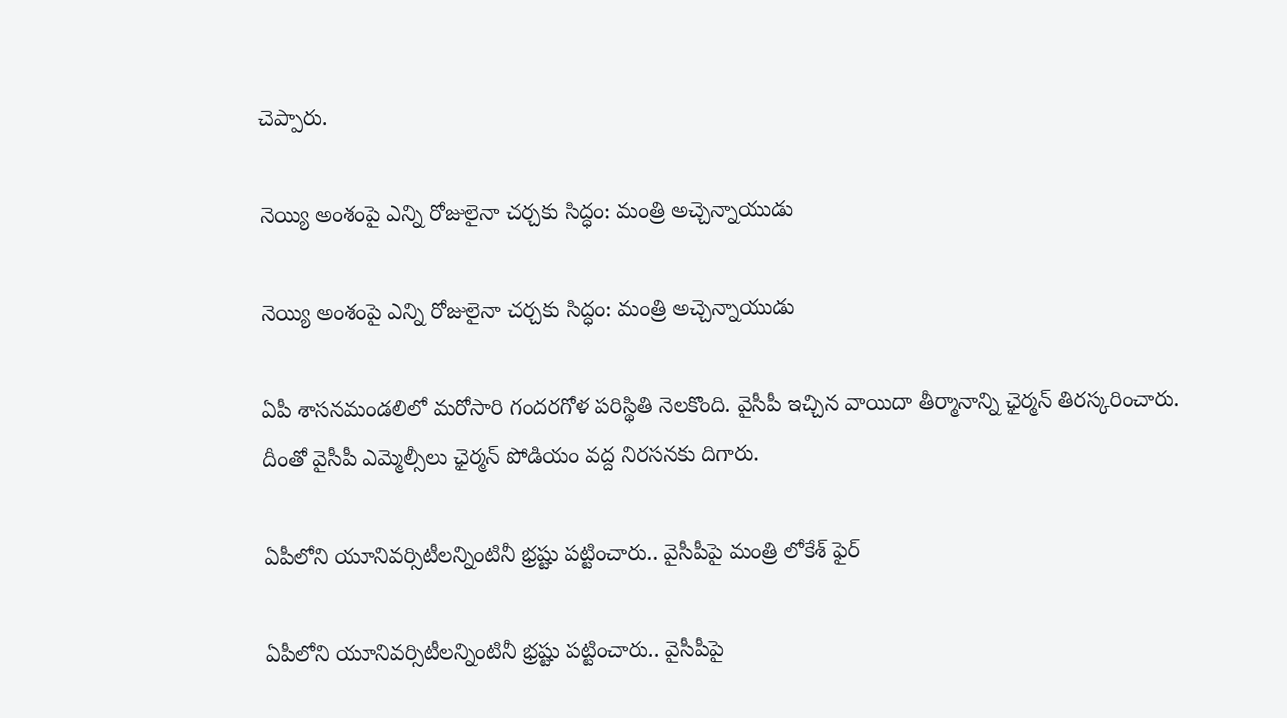చెప్పారు.

నెయ్యి అంశంపై ఎన్ని రోజులైనా చర్చకు సిద్ధం: మంత్రి అచ్చెన్నాయుడు

నెయ్యి అంశంపై ఎన్ని రోజులైనా చర్చకు సిద్ధం: మంత్రి అచ్చెన్నాయుడు

ఏపీ శాసనమండలిలో మరోసారి గందరగోళ పరిస్థితి నెలకొంది. వైసీపీ ఇచ్చిన వాయిదా తీర్మానాన్ని ఛైర్మన్ తిరస్కరించారు. దీంతో వైసీపీ ఎమ్మెల్సీలు ఛైర్మన్ పోడియం వద్ద నిరసనకు దిగారు.

ఏపీలోని యూనివర్సిటీలన్నింటినీ భ్రష్టు పట్టించారు.. వైసీపీపై మంత్రి లోకేశ్ ఫైర్

ఏపీలోని యూనివర్సిటీలన్నింటినీ భ్రష్టు పట్టించారు.. వైసీపీపై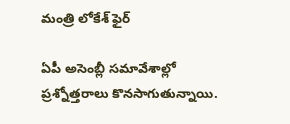మంత్రి లోకేశ్ ఫైర్

ఏపీ అసెంబ్లీ సమావేశాల్లో ప్రశ్నోత్తరాలు కొనసాగుతున్నాయి.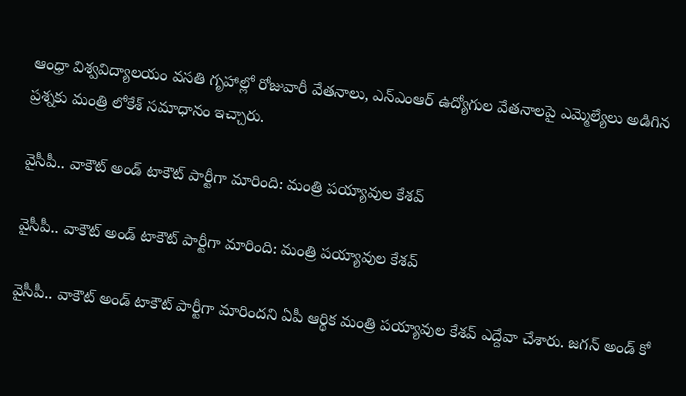ఆంధ్రా విశ్వవిద్యాలయం వసతి గృహాల్లో రోజువారీ వేతనాలు, ఎన్ఎంఆర్ ఉద్యోగుల వేతనాలపై ఎమ్మెల్యేలు అడిగిన ప్రశ్నకు మంత్రి లోకేశ్ సమాధానం ఇచ్చారు.

వైసీపీ.. వాకౌట్ అండ్ టాకౌట్ పార్టీగా మారింది: మంత్రి పయ్యావుల కేశవ్

వైసీపీ.. వాకౌట్ అండ్ టాకౌట్ పార్టీగా మారింది: మంత్రి పయ్యావుల కేశవ్

వైసీపీ.. వాకౌట్ అండ్ టాకౌట్ పార్టీగా మారిందని ఏపీ ఆర్థిక మంత్రి పయ్యావుల కేశవ్ ఎద్దేవా చేశారు. జగన్ అండ్ కో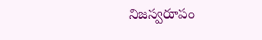నిజస్వరూపం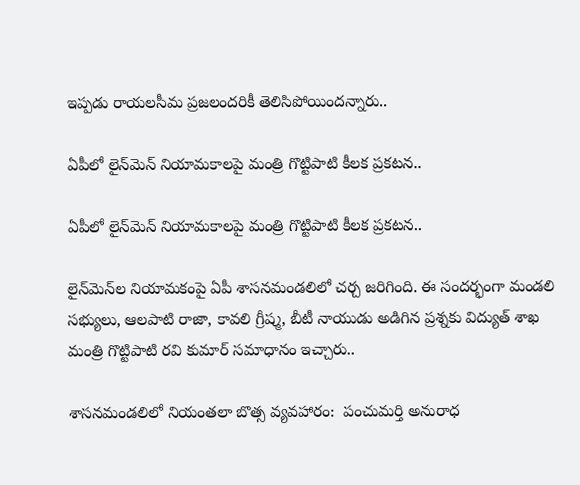ఇప్పడు రాయలసీమ ప్రజలందరికీ తెలిసిపోయిందన్నారు..

ఏపీలో లైన్‌మెన్ నియామకాలపై మంత్రి గొట్టిపాటి కీలక ప్రకటన..

ఏపీలో లైన్‌మెన్ నియామకాలపై మంత్రి గొట్టిపాటి కీలక ప్రకటన..

లైన్‌మెన్‌ల నియామకంపై ఏపీ శాసనమండలిలో చర్చ జరిగింది. ఈ సందర్భంగా మండలి సభ్యులు, ఆలపాటి రాజా, కావలి గ్రీష్మ, బీటీ నాయుడు అడిగిన ప్రశ్నకు విద్యుత్ శాఖ మంత్రి గొట్టిపాటి రవి కుమార్ సమాధానం ఇచ్చారు..

శాసనమండలిలో నియంతలా బొత్స వ్యవహారం:  పంచుమర్తి అనురాధ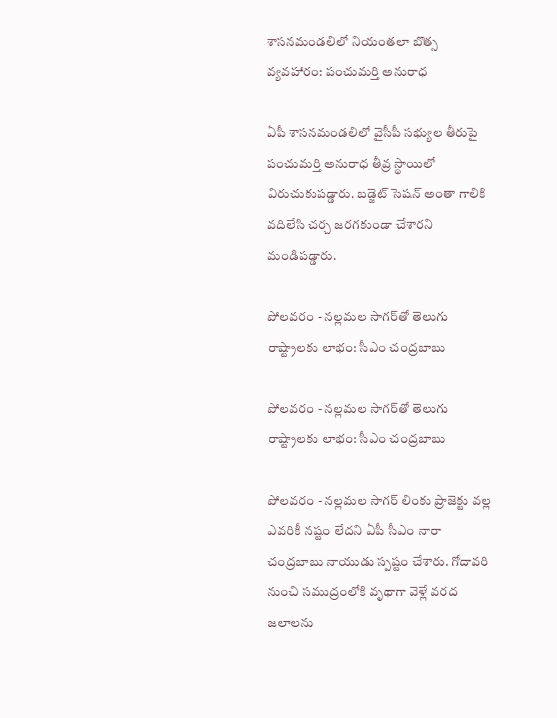శాసనమండలిలో నియంతలా బొత్స వ్యవహారం: పంచుమర్తి అనురాధ

ఏపీ శాసనమండలిలో వైసీపీ సభ్యుల తీరుపై పంచుమర్తి అనురాధ తీవ్ర స్థాయిలో విరుచుకుపడ్డారు. బడ్జెట్ సెషన్ అంతా గాలికి వదిలేసి చర్చ జరగకుండా చేశారని మండిపడ్డారు.

పోలవరం - నల్లమల సాగర్‌తో తెలుగు రాష్ట్రాలకు లాభం: సీఎం చంద్రబాబు

పోలవరం - నల్లమల సాగర్‌తో తెలుగు రాష్ట్రాలకు లాభం: సీఎం చంద్రబాబు

పోలవరం - నల్లమల సాగర్ లింకు ప్రాజెక్టు వల్ల ఎవరికీ నష్టం లేదని ఏపీ సీఎం నారా చంద్రబాబు నాయుడు స్పష్టం చేశారు. గోదావరి నుంచి సముద్రంలోకి వృథాగా వెళ్లే వరద జలాలను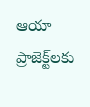ఆయా ప్రాజెక్ట్‌లకు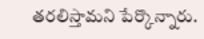తరలిస్తామని పేర్కొన్నారు.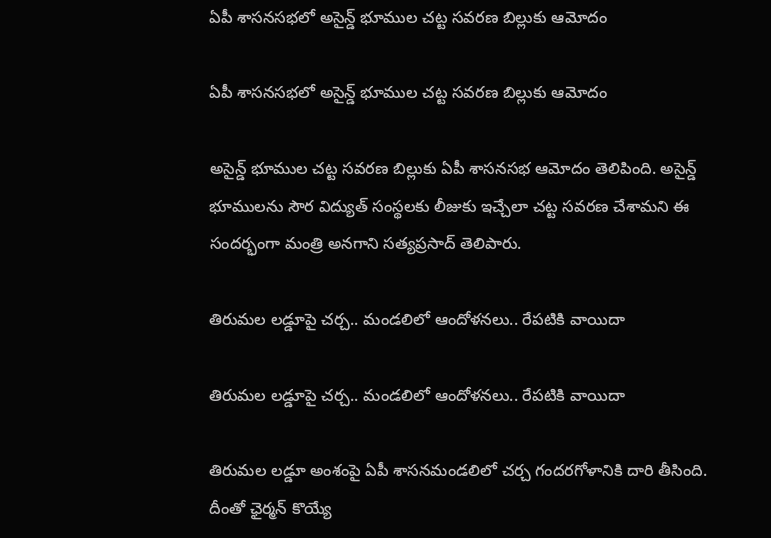ఏపీ శాసనసభలో అసైన్డ్ భూముల చట్ట సవరణ బిల్లుకు ఆమోదం

ఏపీ శాసనసభలో అసైన్డ్ భూముల చట్ట సవరణ బిల్లుకు ఆమోదం

అసైన్డ్ భూముల చట్ట సవరణ బిల్లుకు ఏపీ శాసనసభ ఆమోదం తెలిపింది. అసైన్డ్ భూములను సౌర విద్యుత్ సంస్థలకు లీజుకు ఇచ్చేలా చట్ట సవరణ చేశామని ఈ సందర్భంగా మంత్రి అనగాని సత్యప్రసాద్ తెలిపారు.

తిరుమల లడ్డూపై చర్చ.. మండలిలో ఆందోళనలు.. రేపటికి వాయిదా

తిరుమల లడ్డూపై చర్చ.. మండలిలో ఆందోళనలు.. రేపటికి వాయిదా

తిరుమల లడ్డూ అంశంపై ఏపీ శాసనమండలిలో చర్చ గందరగోళానికి దారి తీసింది. దీంతో ఛైర్మన్ కొయ్యే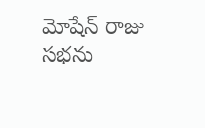మోషేన్ రాజు సభను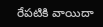రేపటికి వాయిదా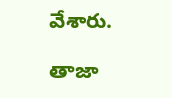వేశారు.

తాజా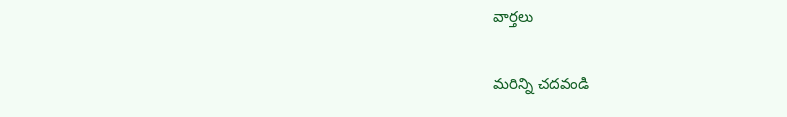వార్తలు

మరిన్ని చదవండి